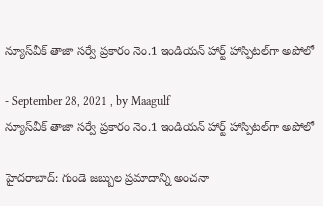న్యూస్‌వీక్‌ తాజా సర్వే ప్రకారం నెం.1 ఇండియన్‌ హార్ట్‌ హాస్పిటల్‌గా అపోలో

- September 28, 2021 , by Maagulf
న్యూస్‌వీక్‌ తాజా సర్వే ప్రకారం నెం.1 ఇండియన్‌ హార్ట్‌ హాస్పిటల్‌గా అపోలో

హైదరాబాద్‌: గుండె జబ్బుల ప్రమాదాన్ని అంచనా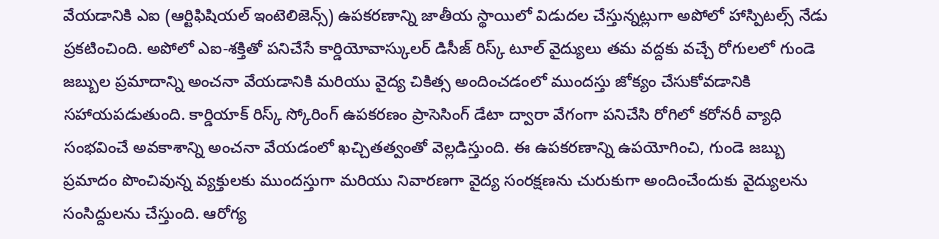వేయడానికి ఎఐ (ఆర్టిఫిషియల్‌ ఇంటెలిజెన్స్‌) ఉపకరణాన్ని జాతీయ స్థాయిలో విడుదల చేస్తున్నట్లుగా అపోలో హాస్పిటల్స్‌ నేడు ప్రకటించింది. అపోలో ఎఐ-శక్తితో పనిచేసే కార్డియోవాస్కులర్‌ డిసీజ్‌ రిస్క్‌ టూల్‌ వైద్యులు తమ వద్దకు వచ్చే రోగులలో గుండె జబ్బుల ప్రమాదాన్ని అంచనా వేయడానికి మరియు వైద్య చికిత్స అందించడంలో ముందస్తు జోక్యం చేసుకోవడానికి సహాయపడుతుంది. కార్డియాక్‌ రిస్క్‌ స్కోరింగ్‌ ఉపకరణం ప్రాసెసింగ్‌ డేటా ద్వారా వేగంగా పనిచేసి రోగిలో కరోనరీ వ్యాధి సంభవించే అవకాశాన్ని అంచనా వేయడంలో ఖచ్చితత్వంతో వెల్లడిస్తుంది. ఈ ఉపకరణాన్ని ఉపయోగించి, గుండె జబ్బు ప్రమాదం పొంచివున్న వ్యక్తులకు ముందస్తుగా మరియు నివారణగా వైద్య సంరక్షణను చురుకుగా అందించేందుకు వైద్యులను సంసిద్దులను చేస్తుంది. ఆరోగ్య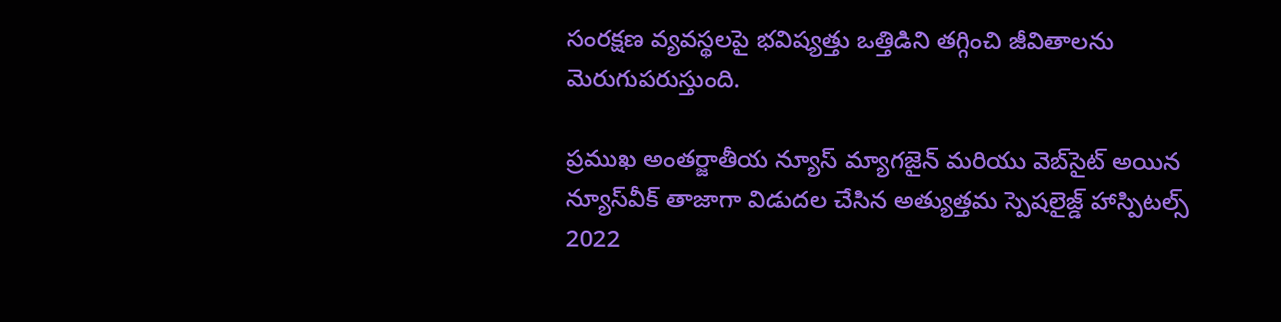సంరక్షణ వ్యవస్థలపై భవిష్యత్తు ఒత్తిడిని తగ్గించి జీవితాలను మెరుగుపరుస్తుంది.

ప్రముఖ అంతర్జాతీయ న్యూస్‌ మ్యాగజైన్‌ మరియు వెబ్‌సైట్‌ అయిన న్యూస్‌వీక్‌ తాజాగా విడుదల చేసిన అత్యుత్తమ స్పెషలైజ్డ్‌ హాస్పిటల్స్‌ 2022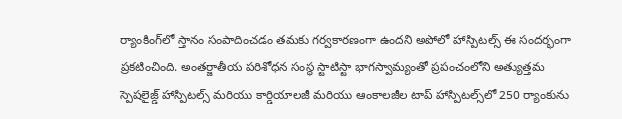ర్యాంకింగ్‌లో స్తానం సంపాదించడం తమకు గర్వకారణంగా ఉందని అపోలో హాస్పిటల్స్‌ ఈ సందర్భంగా ప్రకటించింది. అంతర్జాతీయ పరిశోధన సంస్థ స్టాటిస్టా భాగస్వామ్యంతో ప్రపంచంలోని అత్యుత్తమ స్పెషలైజ్డ్‌ హాస్పిటల్స్‌ మరియు కార్డియాలజీ మరియు ఆంకాలజీల టాప్‌ హాస్పిటల్స్‌లో 250 ర్యాంకును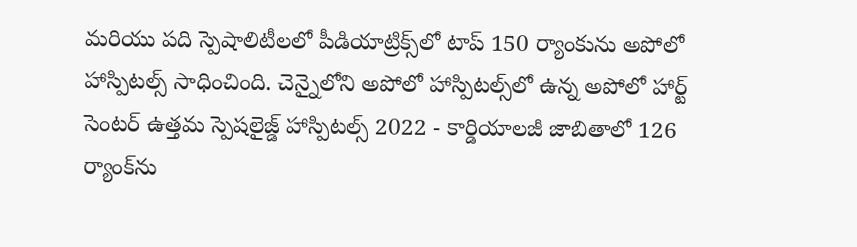మరియు పది స్పెషాలిటీలలో పీడియాట్రిక్స్‌లో టాప్‌ 150 ర్యాంకును అపోలో హాస్పిటల్స్‌ సాధించింది. చెన్నైలోని అపోలో హాస్పిటల్స్‌లో ఉన్న అపోలో హార్ట్‌ సెంటర్‌ ఉత్తమ స్పెషలైజ్డ్‌ హాస్పిటల్స్‌ 2022 - కార్డియాలజీ జాబితాలో 126 ర్యాంక్‌ను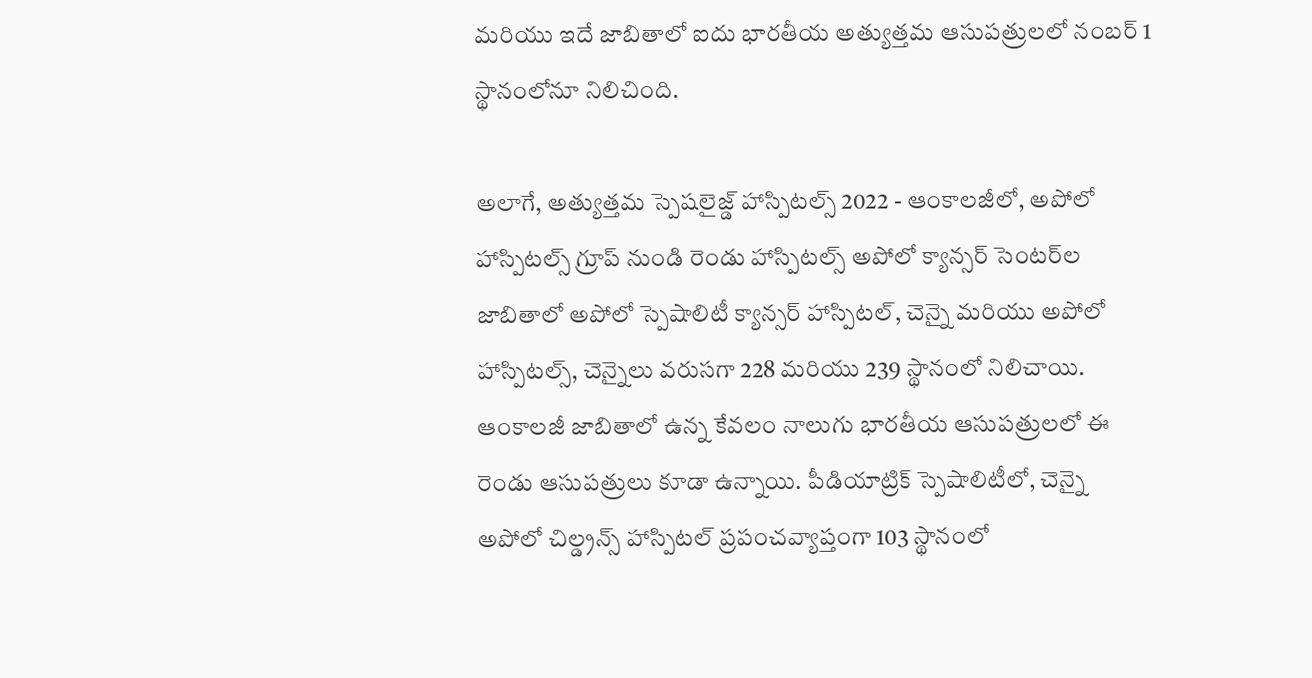మరియు ఇదే జాబితాలో ఐదు భారతీయ అత్యుత్తమ ఆసుపత్రులలో నంబర్‌ 1 స్థానంలోనూ నిలిచింది.

అలాగే, అత్యుత్తమ స్పెషలైజ్డ్‌ హాస్పిటల్స్‌ 2022 - ఆంకాలజీలో, అపోలో హాస్పిటల్స్‌ గ్రూప్‌ నుండి రెండు హాస్పిటల్స్‌ అపోలో క్యాన్సర్‌ సెంటర్‌ల జాబితాలో అపోలో స్పెషాలిటీ క్యాన్సర్‌ హాస్పిటల్‌, చెన్నై మరియు అపోలో హాస్పిటల్స్‌, చెన్నైలు వరుసగా 228 మరియు 239 స్థానంలో నిలిచాయి. ఆంకాలజీ జాబితాలో ఉన్న కేవలం నాలుగు భారతీయ ఆసుపత్రులలో ఈ రెండు ఆసుపత్రులు కూడా ఉన్నాయి. పీడియాట్రిక్‌ స్పెషాలిటీలో, చెన్నై అపోలో చిల్డ్రన్స్‌ హాస్పిటల్‌ ప్రపంచవ్యాప్తంగా 103 స్థానంలో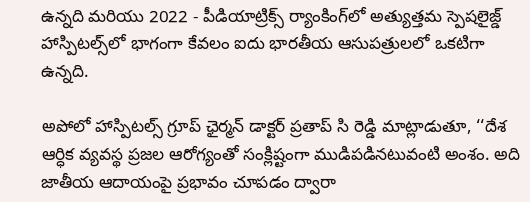ఉన్నది మరియు 2022 - పీడియాట్రిక్స్‌ ర్యాంకింగ్‌లో అత్యుత్తమ స్పెషలైజ్డ్‌ హాస్పిటల్స్‌లో భాగంగా కేవలం ఐదు భారతీయ ఆసుపత్రులలో ఒకటిగా ఉన్నది.

అపోలో హాస్పిటల్స్‌ గ్రూప్‌ ఛైర్మన్‌ డాక్టర్‌ ప్రతాప్‌ సి రెడ్డి మాట్లాడుతూ, ‘‘దేశ ఆర్ధిక వ్యవస్థ ప్రజల ఆరోగ్యంతో సంక్లిష్టంగా ముడిపడినటువంటి అంశం. అది జాతీయ ఆదాయంపై ప్రభావం చూపడం ద్వారా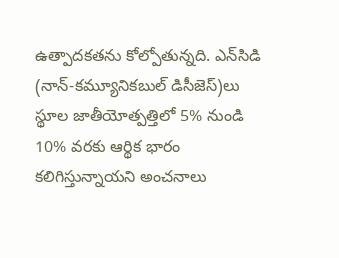ఉత్పాదకతను కోల్పోతున్నది. ఎన్‌సిడి (నాన్‌-కమ్యూనికబుల్‌ డిసీజెస్‌)లు స్థూల జాతీయోత్పత్తిలో 5% నుండి 10% వరకు ఆర్థిక భారం కలిగిస్తున్నాయని అంచనాలు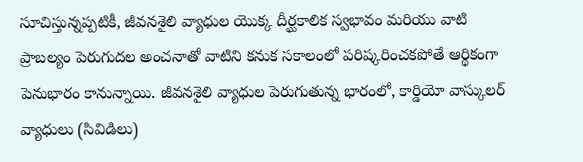సూచిస్తున్నప్పటికీ, జీవనశైలి వ్యాధుల యొక్క దీర్ఘకాలిక స్వభావం మరియు వాటి ప్రాబల్యం పెరుగుదల అంచనాతో వాటిని కనుక సకాలంలో పరిష్కరించకపోతే ఆర్థికంగా పెనుభారం కానున్నాయి. జీవనశైలి వ్యాధుల పెరుగుతున్న భారంలో, కార్డియో వాస్కులర్‌ వ్యాధులు (సివిడిలు)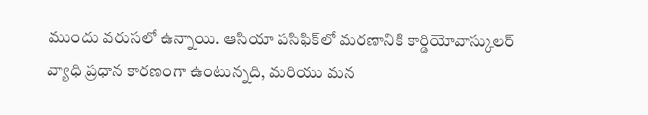ముందు వరుసలో ఉన్నాయి. ఆసియా పసిఫిక్‌లో మరణానికి కార్డియోవాస్కులర్‌ వ్యాధి ప్రధాన కారణంగా ఉంటున్నది, మరియు మన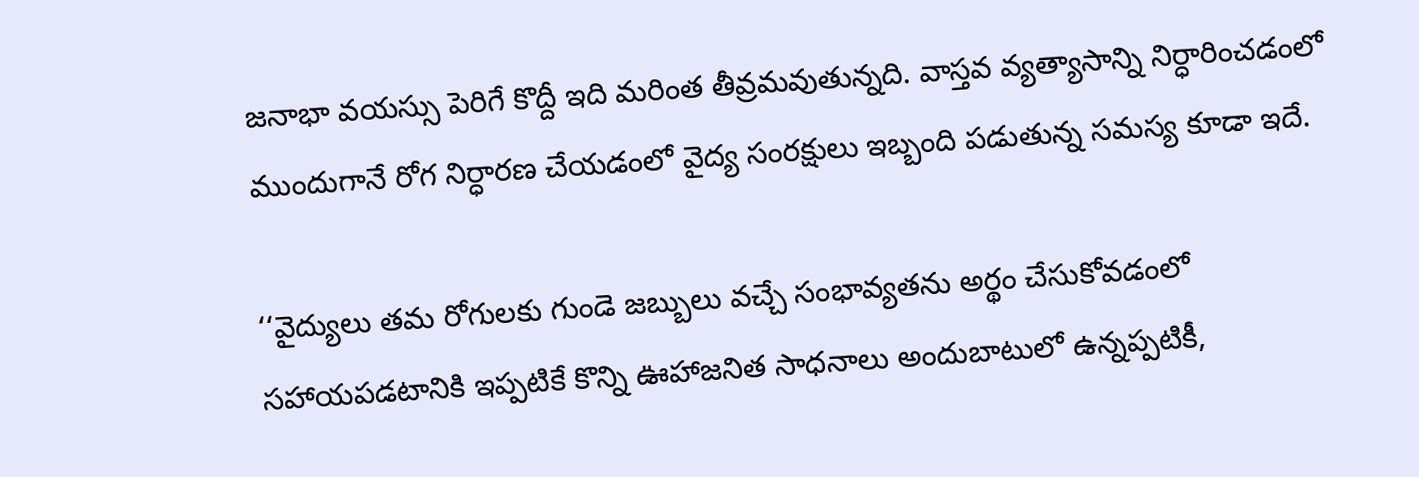జనాభా వయస్సు పెరిగే కొద్దీ ఇది మరింత తీవ్రమవుతున్నది. వాస్తవ వ్యత్యాసాన్ని నిర్ధారించడంలో ముందుగానే రోగ నిర్ధారణ చేయడంలో వైద్య సంరక్షులు ఇబ్బంది పడుతున్న సమస్య కూడా ఇదే.

‘‘వైద్యులు తమ రోగులకు గుండె జబ్బులు వచ్చే సంభావ్యతను అర్థం చేసుకోవడంలో సహాయపడటానికి ఇప్పటికే కొన్ని ఊహాజనిత సాధనాలు అందుబాటులో ఉన్నప్పటికీ,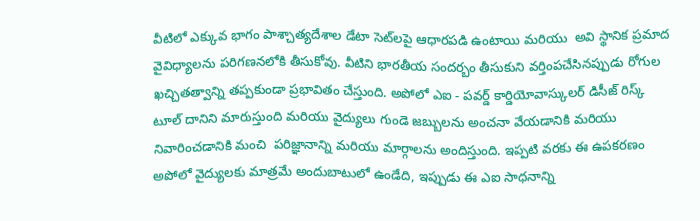వీటిలో ఎక్కువ భాగం పాశ్చాత్యదేశాల డేటా సెట్‌లపై ఆధారపడి ఉంటాయి మరియు  అవి స్థానిక ప్రమాద వైవిధ్యాలను పరిగణనలోకి తీసుకోవు. వీటిని భారతీయ సందర్బం తీసుకుని వర్తింపచేసినప్పుడు రోగుల ఖచ్చితత్వాన్ని తప్పకుండా ప్రభావితం చేస్తుంది. అపోలో ఎఐ - పవర్డ్‌ కార్డియోవాస్కులర్‌ డిసీజ్‌ రిస్క్‌ టూల్‌ దానిని మారుస్తుంది మరియు వైద్యులు గుండె జబ్బులను అంచనా వేయడానికి మరియు నివారించడానికి మంచి  పరిజ్ఞానాన్ని మరియు మార్గాలను అందిస్తుంది. ఇప్పటి వరకు ఈ ఉపకరణం అపోలో వైద్యులకు మాత్రమే అందుబాటులో ఉండేది, ఇప్పుడు ఈ ఎఐ సాధనాన్ని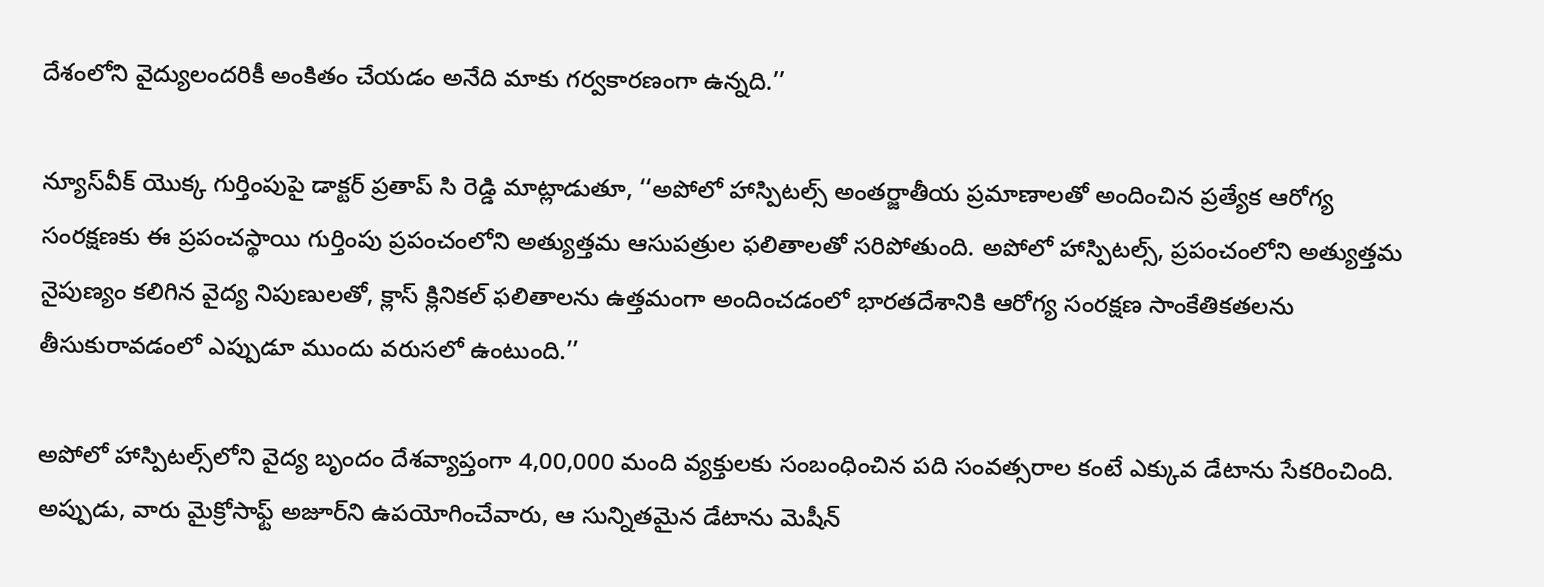దేశంలోని వైద్యులందరికీ అంకితం చేయడం అనేది మాకు గర్వకారణంగా ఉన్నది.’’

న్యూస్‌వీక్‌ యొక్క గుర్తింపుపై డాక్టర్‌ ప్రతాప్‌ సి రెడ్డి మాట్లాడుతూ, ‘‘అపోలో హాస్పిటల్స్‌ అంతర్జాతీయ ప్రమాణాలతో అందించిన ప్రత్యేక ఆరోగ్య సంరక్షణకు ఈ ప్రపంచస్థాయి గుర్తింపు ప్రపంచంలోని అత్యుత్తమ ఆసుపత్రుల ఫలితాలతో సరిపోతుంది. అపోలో హాస్పిటల్స్‌, ప్రపంచంలోని అత్యుత్తమ నైపుణ్యం కలిగిన వైద్య నిపుణులతో, క్లాస్‌ క్లినికల్‌ ఫలితాలను ఉత్తమంగా అందించడంలో భారతదేశానికి ఆరోగ్య సంరక్షణ సాంకేతికతలను తీసుకురావడంలో ఎప్పుడూ ముందు వరుసలో ఉంటుంది.’’

అపోలో హాస్పిటల్స్‌లోని వైద్య బృందం దేశవ్యాప్తంగా 4,00,000 మంది వ్యక్తులకు సంబంధించిన పది సంవత్సరాల కంటే ఎక్కువ డేటాను సేకరించింది. అప్పుడు, వారు మైక్రోసాఫ్ట్‌ అజూర్‌ని ఉపయోగించేవారు, ఆ సున్నితమైన డేటాను మెషీన్‌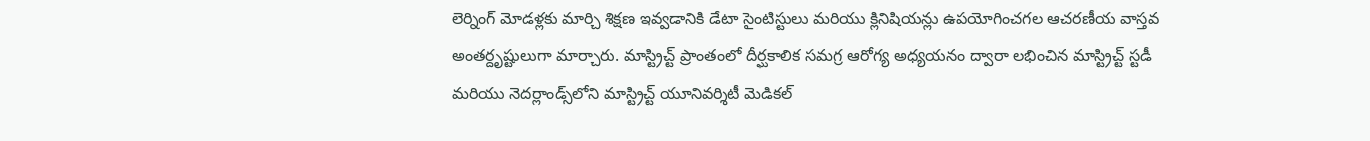లెర్నింగ్‌ మోడళ్లకు మార్చి శిక్షణ ఇవ్వడానికి డేటా సైంటిస్టులు మరియు క్లినిషియన్లు ఉపయోగించగల ఆచరణీయ వాస్తవ అంతర్దృష్టులుగా మార్చారు. మాస్ట్రిచ్ట్‌ ప్రాంతంలో దీర్ఘకాలిక సమగ్ర ఆరోగ్య అధ్యయనం ద్వారా లభించిన మాస్ట్రిచ్ట్‌ స్టడీ మరియు నెదర్లాండ్స్‌లోని మాస్ట్రిచ్ట్‌ యూనివర్శిటీ మెడికల్‌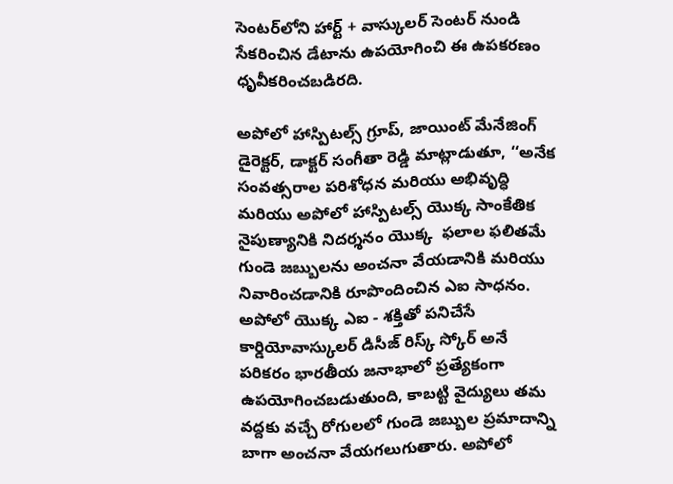సెంటర్‌లోని హార్ట్‌ + వాస్కులర్‌ సెంటర్‌ నుండి సేకరించిన డేటాను ఉపయోగించి ఈ ఉపకరణం ధృవీకరించబడిరది.

అపోలో హాస్పిటల్స్‌ గ్రూప్‌, జాయింట్‌ మేనేజింగ్‌ డైరెక్టర్‌, డాక్టర్‌ సంగీతా రెడ్డి మాట్లాడుతూ, ‘‘అనేక సంవత్సరాల పరిశోధన మరియు అభివృద్ధి మరియు అపోలో హాస్పిటల్స్‌ యొక్క సాంకేతిక నైపుణ్యానికి నిదర్శనం యొక్క  ఫలాల ఫలితమే గుండె జబ్బులను అంచనా వేయడానికి మరియు నివారించడానికి రూపొందించిన ఎఐ సాధనం. అపోలో యొక్క ఎఐ - శక్తితో పనిచేసే కార్డియోవాస్కులర్‌ డిసీజ్‌ రిస్క్‌ స్కోర్‌ అనే పరికరం భారతీయ జనాభాలో ప్రత్యేకంగా ఉపయోగించబడుతుంది, కాబట్టి వైద్యులు తమ వద్దకు వచ్చే రోగులలో గుండె జబ్బుల ప్రమాదాన్ని బాగా అంచనా వేయగలుగుతారు. అపోలో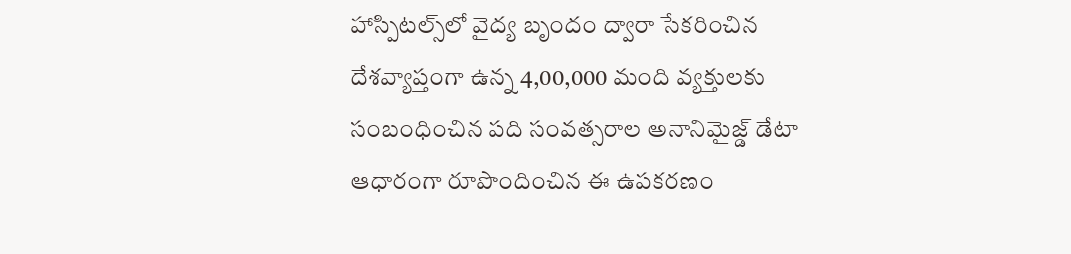హాస్పిటల్స్‌లో వైద్య బృందం ద్వారా సేకరించిన దేశవ్యాప్తంగా ఉన్న 4,00,000 మంది వ్యక్తులకు సంబంధించిన పది సంవత్సరాల అనానిమైజ్డ్‌ డేటా ఆధారంగా రూపొందించిన ఈ ఉపకరణం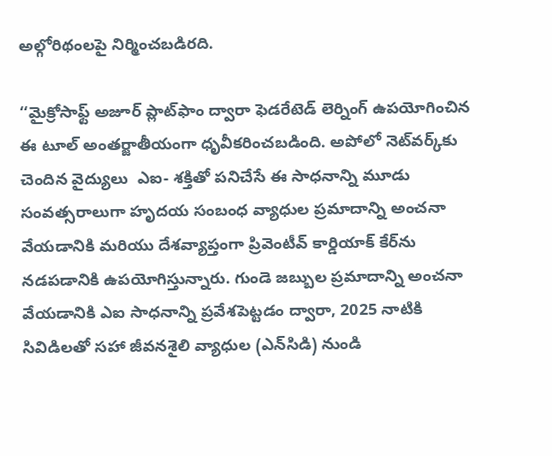అల్గోరిథంలపై నిర్మించబడిరది.

‘‘మైక్రోసాఫ్ట్‌ అజూర్‌ ప్లాట్‌ఫాం ద్వారా ఫెడరేటెడ్‌ లెర్నింగ్‌ ఉపయోగించిన ఈ టూల్‌ అంతర్జాతీయంగా ధృవీకరించబడింది. అపోలో నెట్‌వర్క్‌కు చెందిన వైద్యులు  ఎఐ- శక్తితో పనిచేసే ఈ సాధనాన్ని మూడు సంవత్సరాలుగా హృదయ సంబంధ వ్యాధుల ప్రమాదాన్ని అంచనా వేయడానికి మరియు దేశవ్యాప్తంగా ప్రివెంటీవ్‌ కార్డియాక్‌ కేర్‌ను నడపడానికి ఉపయోగిస్తున్నారు. గుండె జబ్బుల ప్రమాదాన్ని అంచనా వేయడానికి ఎఐ సాధనాన్ని ప్రవేశపెట్టడం ద్వారా, 2025 నాటికి సివిడిలతో సహా జీవనశైలి వ్యాధుల (ఎన్‌సిడి) నుండి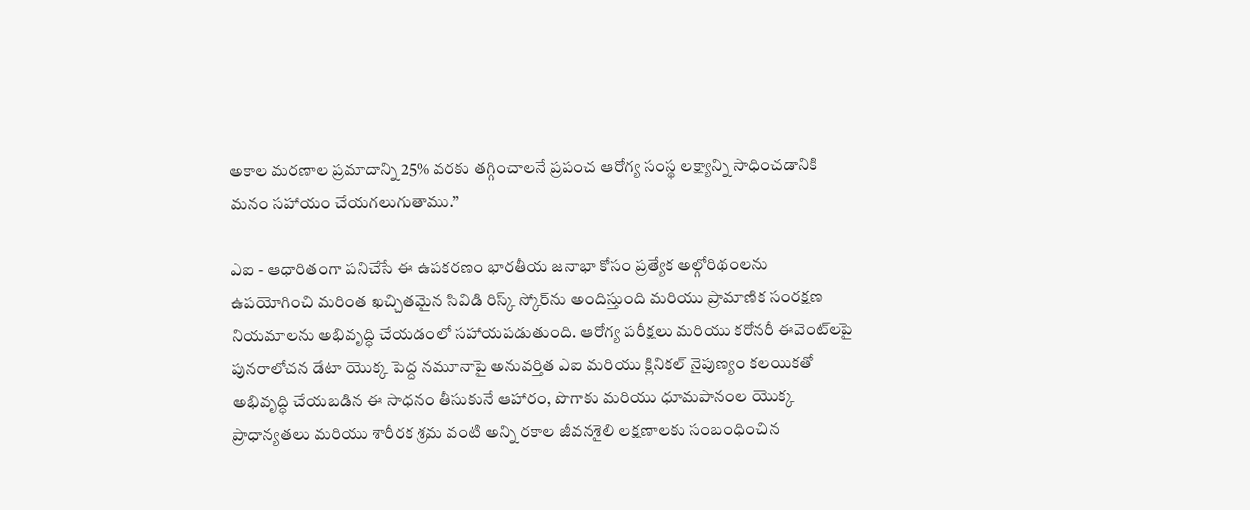అకాల మరణాల ప్రమాదాన్ని 25% వరకు తగ్గించాలనే ప్రపంచ ఆరోగ్య సంస్థ లక్ష్యాన్ని సాధించడానికి మనం సహాయం చేయగలుగుతాము.’’

ఎఐ - ఆధారితంగా పనిచేసే ఈ ఉపకరణం భారతీయ జనాభా కోసం ప్రత్యేక అల్గోరిథంలను ఉపయోగించి మరింత ఖచ్చితమైన సివిడి రిస్క్‌ స్కోర్‌ను అందిస్తుంది మరియు ప్రామాణిక సంరక్షణ నియమాలను అభివృద్ధి చేయడంలో సహాయపడుతుంది. ఆరోగ్య పరీక్షలు మరియు కరోనరీ ఈవెంట్‌లపై పునరాలోచన డేటా యొక్క పెద్ద నమూనాపై అనువర్తిత ఎఐ మరియు క్లినికల్‌ నైపుణ్యం కలయికతో అభివృద్ధి చేయబడిన ఈ సాధనం తీసుకునే ఆహారం, పొగాకు మరియు ధూమపానంల యొక్క ప్రాధాన్యతలు మరియు శారీరక శ్రమ వంటి అన్ని రకాల జీవనశైలి లక్షణాలకు సంబంధించిన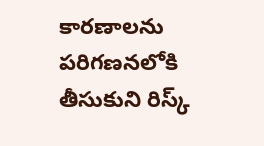కారణాలను పరిగణనలోకి తీసుకుని రిస్క్‌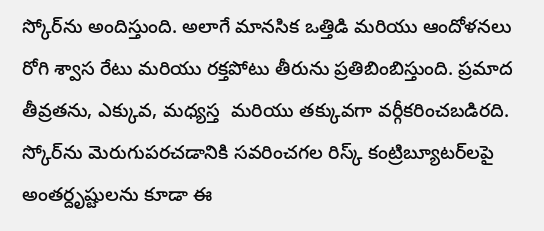స్కోర్‌ను అందిస్తుంది. అలాగే మానసిక ఒత్తిడి మరియు ఆందోళనలు రోగి శ్వాస రేటు మరియు రక్తపోటు తీరును ప్రతిబింబిస్తుంది. ప్రమాద తీవ్రతను, ఎక్కువ, మధ్యస్త  మరియు తక్కువగా వర్గీకరించబడిరది.  స్కోర్‌ను మెరుగుపరచడానికి సవరించగల రిస్క్‌ కంట్రిబ్యూటర్‌లపై అంతర్దృష్టులను కూడా ఈ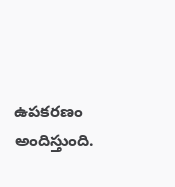ఉపకరణం అందిస్తుంది.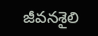జీవనశైలి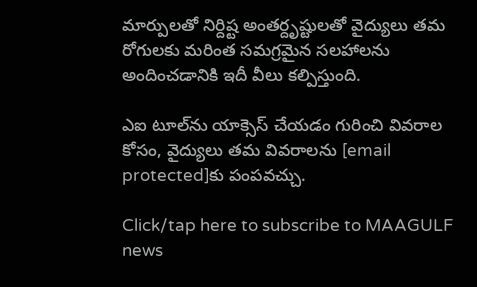మార్పులతో నిర్దిష్ట అంతర్దృష్టులతో వైద్యులు తమ రోగులకు మరింత సమగ్రమైన సలహాలను అందించడానికి ఇదీ వీలు కల్పిస్తుంది.

ఎఐ టూల్‌ను యాక్సెస్‌ చేయడం గురించి వివరాల కోసం, వైద్యులు తమ వివరాలను [email protected]కు పంపవచ్చు.

Click/tap here to subscribe to MAAGULF news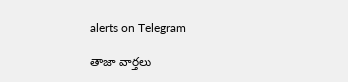alerts on Telegram

తాజా వార్తలు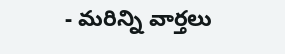- మరిన్ని వార్తలు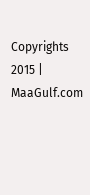Copyrights 2015 | MaaGulf.com